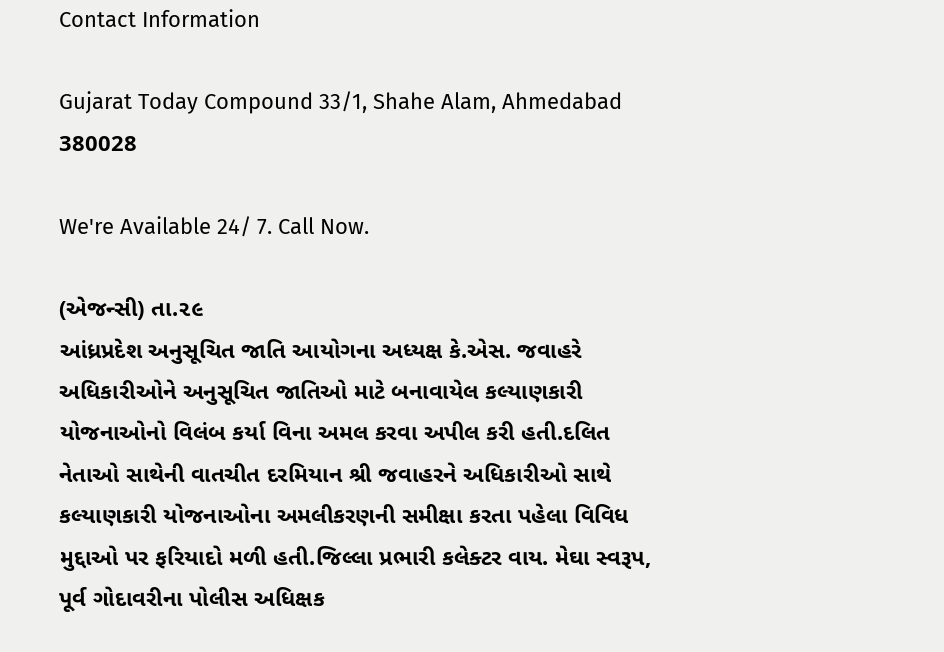Contact Information

Gujarat Today Compound 33/1, Shahe Alam, Ahmedabad 380028

We're Available 24/ 7. Call Now.

(એજન્સી) તા.૨૯
આંધ્રપ્રદેશ અનુસૂચિત જાતિ આયોગના અધ્યક્ષ કે.એસ. જવાહરે અધિકારીઓને અનુસૂચિત જાતિઓ માટે બનાવાયેલ કલ્યાણકારી યોજનાઓનો વિલંબ કર્યા વિના અમલ કરવા અપીલ કરી હતી.દલિત નેતાઓ સાથેની વાતચીત દરમિયાન શ્રી જવાહરને અધિકારીઓ સાથે કલ્યાણકારી યોજનાઓના અમલીકરણની સમીક્ષા કરતા પહેલા વિવિધ મુદ્દાઓ પર ફરિયાદો મળી હતી.જિલ્લા પ્રભારી કલેક્ટર વાય. મેઘા સ્વરૂપ, પૂર્વ ગોદાવરીના પોલીસ અધિક્ષક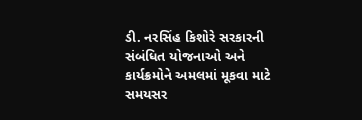ડી. નરસિંહ કિશોરે સરકારની સંબંધિત યોજનાઓ અને કાર્યક્રમોને અમલમાં મૂકવા માટે સમયસર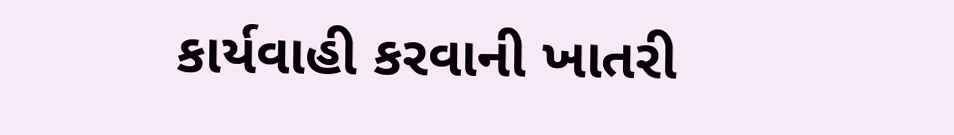કાર્યવાહી કરવાની ખાતરી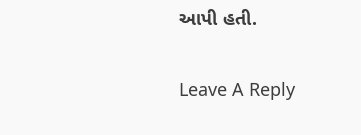આપી હતી.


Leave A Reply